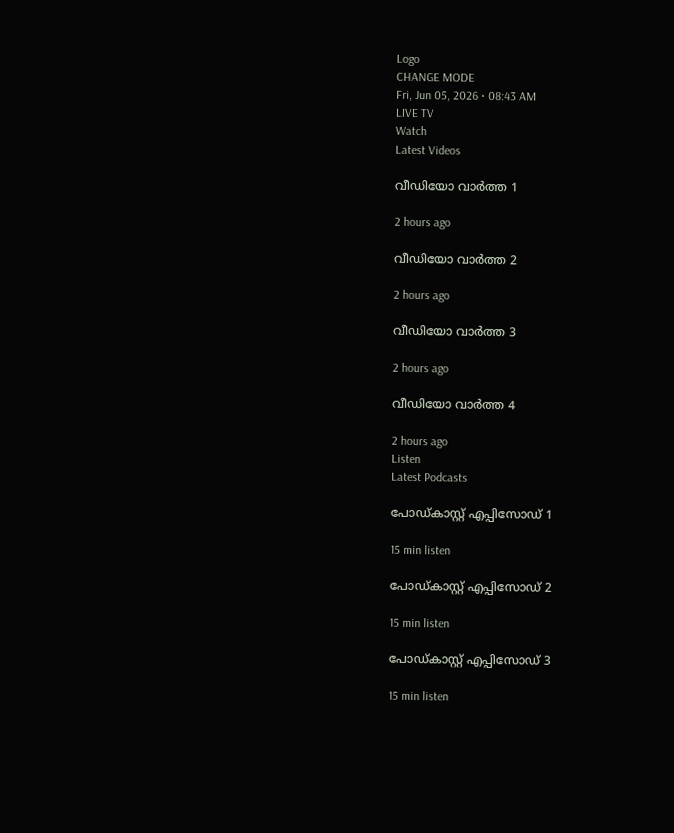Logo
CHANGE MODE
Fri, Jun 05, 2026 • 08:43 AM
LIVE TV
Watch
Latest Videos

വീഡിയോ വാർത്ത 1

2 hours ago

വീഡിയോ വാർത്ത 2

2 hours ago

വീഡിയോ വാർത്ത 3

2 hours ago

വീഡിയോ വാർത്ത 4

2 hours ago
Listen
Latest Podcasts

പോഡ്കാസ്റ്റ് എപ്പിസോഡ് 1

15 min listen

പോഡ്കാസ്റ്റ് എപ്പിസോഡ് 2

15 min listen

പോഡ്കാസ്റ്റ് എപ്പിസോഡ് 3

15 min listen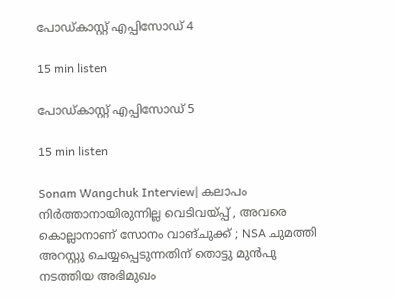പോഡ്കാസ്റ്റ് എപ്പിസോഡ് 4

15 min listen

പോഡ്കാസ്റ്റ് എപ്പിസോഡ് 5

15 min listen

Sonam Wangchuk Interview| കലാപം നിര്‍ത്താനായിരുന്നില്ല വെടിവയ്പ്പ് , അവരെ കൊല്ലാനാണ് സോനം വാങ്ചുക്ക് ; NSA ചുമത്തി അറസ്റ്റു ചെയ്യപ്പെടുന്നതിന് തൊട്ടു മുന്‍പു നടത്തിയ അഭിമുഖം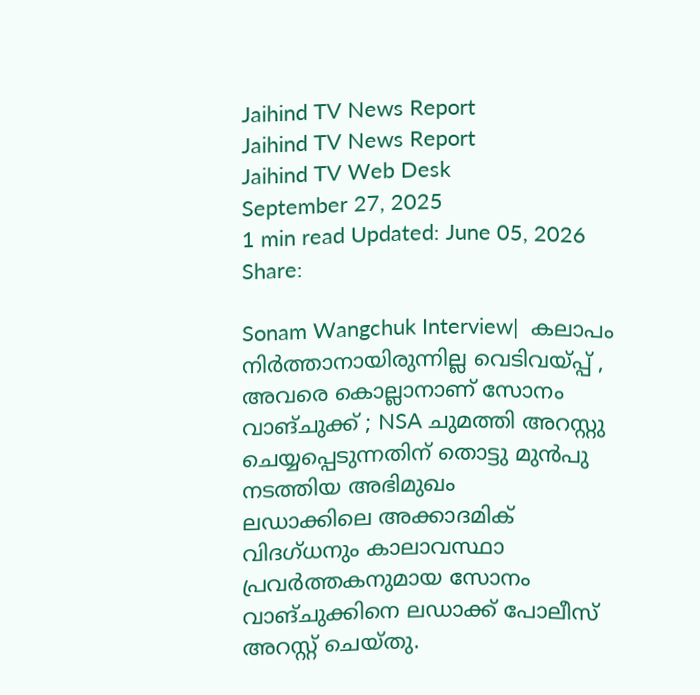Jaihind TV News Report
Jaihind TV News Report
Jaihind TV Web Desk
September 27, 2025
1 min read Updated: June 05, 2026
Share:

Sonam Wangchuk Interview|  കലാപം നിര്‍ത്താനായിരുന്നില്ല വെടിവയ്പ്പ് , അവരെ കൊല്ലാനാണ് സോനം വാങ്ചുക്ക് ; NSA ചുമത്തി അറസ്റ്റു ചെയ്യപ്പെടുന്നതിന് തൊട്ടു മുന്‍പു നടത്തിയ അഭിമുഖം
ലഡാക്കിലെ അക്കാദമിക് വിദഗ്ധനും കാലാവസ്ഥാ പ്രവര്‍ത്തകനുമായ സോനം വാങ്ചുക്കിനെ ലഡാക്ക് പോലീസ് അറസ്റ്റ് ചെയ്തു.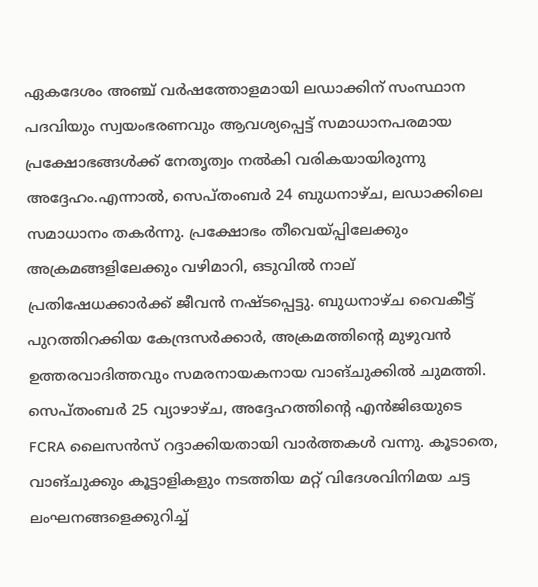ഏകദേശം അഞ്ച് വര്‍ഷത്തോളമായി ലഡാക്കിന് സംസ്ഥാന പദവിയും സ്വയംഭരണവും ആവശ്യപ്പെട്ട് സമാധാനപരമായ പ്രക്ഷോഭങ്ങള്‍ക്ക് നേതൃത്വം നല്‍കി വരികയായിരുന്നു അദ്ദേഹം.എന്നാല്‍, സെപ്തംബര്‍ 24 ബുധനാഴ്ച, ലഡാക്കിലെ സമാധാനം തകര്‍ന്നു. പ്രക്ഷോഭം തീവെയ്പ്പിലേക്കും അക്രമങ്ങളിലേക്കും വഴിമാറി, ഒടുവില്‍ നാല് പ്രതിഷേധക്കാര്‍ക്ക് ജീവന്‍ നഷ്ടപ്പെട്ടു. ബുധനാഴ്ച വൈകീട്ട് പുറത്തിറക്കിയ കേന്ദ്രസര്‍ക്കാര്‍, അക്രമത്തിന്റെ മുഴുവന്‍ ഉത്തരവാദിത്തവും സമരനായകനായ വാങ്ചുക്കില്‍ ചുമത്തി. സെപ്തംബര്‍ 25 വ്യാഴാഴ്ച, അദ്ദേഹത്തിന്റെ എന്‍ജിഒയുടെ FCRA ലൈസന്‍സ് റദ്ദാക്കിയതായി വാര്‍ത്തകള്‍ വന്നു. കൂടാതെ, വാങ്ചുക്കും കൂട്ടാളികളും നടത്തിയ മറ്റ് വിദേശവിനിമയ ചട്ട ലംഘനങ്ങളെക്കുറിച്ച്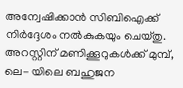അന്വേഷിക്കാന്‍ സിബിഐക്ക് നിര്‍ദ്ദേശം നല്‍കുകയും ചെയ്തു. അറസ്റ്റിന് മണിക്കൂറുകള്‍ക്ക് മുമ്പ്, ലെ- യിലെ ബഹുജന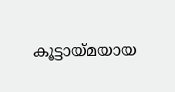കൂട്ടായ്മയായ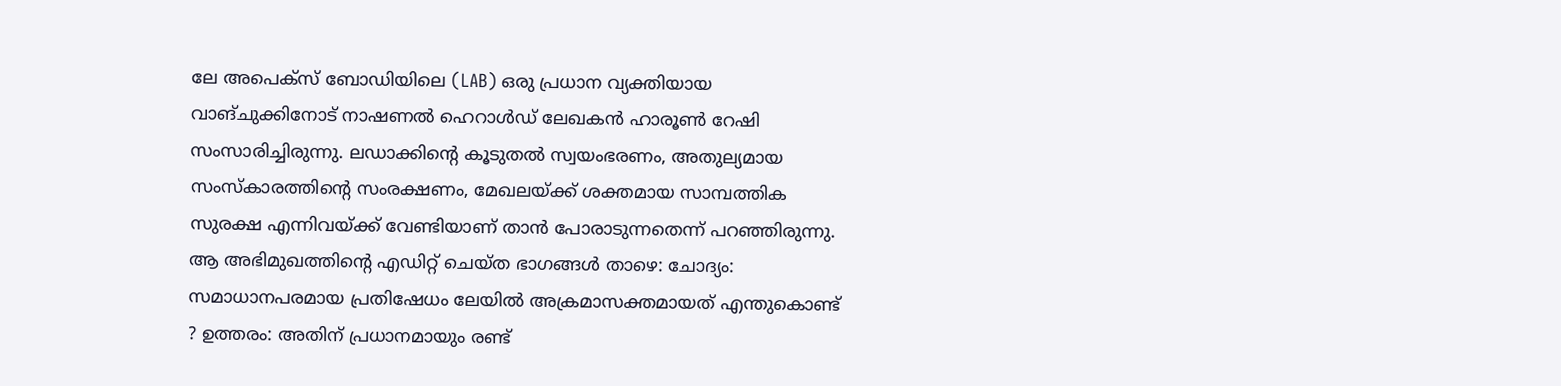ലേ അപെക്‌സ് ബോഡിയിലെ (LAB) ഒരു പ്രധാന വ്യക്തിയായ വാങ്ചുക്കിനോട് നാഷണല്‍ ഹെറാള്‍ഡ് ലേഖകന്‍ ഹാരൂണ്‍ റേഷി സംസാരിച്ചിരുന്നു. ലഡാക്കിന്റെ കൂടുതല്‍ സ്വയംഭരണം, അതുല്യമായ സംസ്‌കാരത്തിന്റെ സംരക്ഷണം, മേഖലയ്ക്ക് ശക്തമായ സാമ്പത്തിക സുരക്ഷ എന്നിവയ്ക്ക് വേണ്ടിയാണ് താന്‍ പോരാടുന്നതെന്ന് പറഞ്ഞിരുന്നു. ആ അഭിമുഖത്തിന്റെ എഡിറ്റ് ചെയ്ത ഭാഗങ്ങള്‍ താഴെ: ചോദ്യം: സമാധാനപരമായ പ്രതിഷേധം ലേയില്‍ അക്രമാസക്തമായത് എന്തുകൊണ്ട് ? ഉത്തരം: അതിന് പ്രധാനമായും രണ്ട്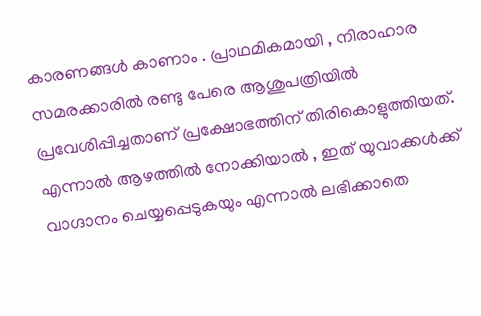കാരണങ്ങള്‍ കാണാം . പ്രാഥമികമായി , നിരാഹാര സമരക്കാരില്‍ രണ്ടു പേരെ ആശുപത്രിയില്‍ പ്രവേശിപ്പിച്ചതാണ് പ്രക്ഷോഭത്തിന് തിരികൊളുത്തിയത്. എന്നാല്‍ ആഴത്തില്‍ നോക്കിയാല്‍ , ഇത് യുവാക്കള്‍ക്ക് വാഗ്ദാനം ചെയ്യപ്പെടുകയും എന്നാല്‍ ലഭിക്കാതെ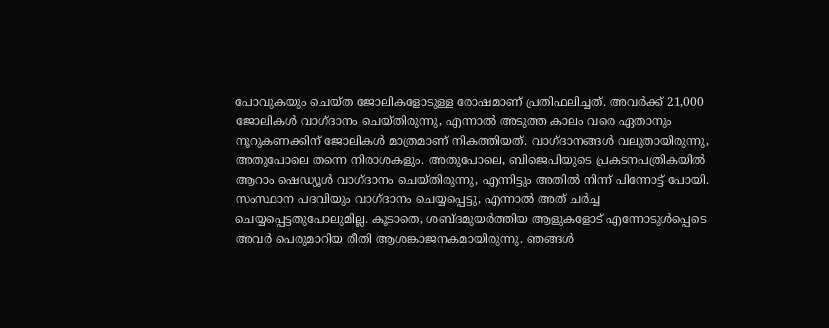പോവുകയും ചെയ്ത ജോലികളോടുള്ള രോഷമാണ് പ്രതിഫലിച്ചത്. അവര്‍ക്ക് 21,000 ജോലികള്‍ വാഗ്ദാനം ചെയ്തിരുന്നു, എന്നാല്‍ അടുത്ത കാലം വരെ ഏതാനും നൂറുകണക്കിന് ജോലികള്‍ മാത്രമാണ് നികത്തിയത്. വാഗ്ദാനങ്ങള്‍ വലുതായിരുന്നു, അതുപോലെ തന്നെ നിരാശകളും. അതുപോലെ, ബിജെപിയുടെ പ്രകടനപത്രികയില്‍ ആറാം ഷെഡ്യൂള്‍ വാഗ്ദാനം ചെയ്തിരുന്നു, എന്നിട്ടും അതില്‍ നിന്ന് പിന്നോട്ട് പോയി. സംസ്ഥാന പദവിയും വാഗ്ദാനം ചെയ്യപ്പെട്ടു, എന്നാല്‍ അത് ചര്‍ച്ച ചെയ്യപ്പെട്ടതുപോലുമില്ല. കൂടാതെ, ശബ്ദമുയര്‍ത്തിയ ആളുകളോട് എന്നോടുള്‍പ്പെടെ അവര്‍ പെരുമാറിയ രീതി ആശങ്കാജനകമായിരുന്നു. ഞങ്ങള്‍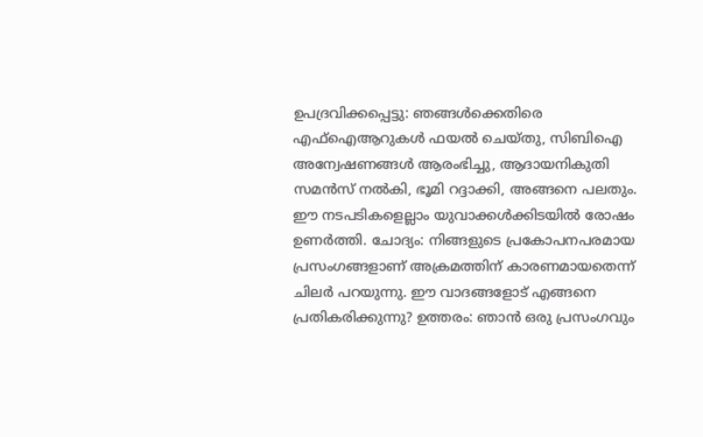ഉപദ്രവിക്കപ്പെട്ടു: ഞങ്ങള്‍ക്കെതിരെ എഫ്‌ഐആറുകള്‍ ഫയല്‍ ചെയ്തു, സിബിഐ അന്വേഷണങ്ങള്‍ ആരംഭിച്ചു, ആദായനികുതി സമന്‍സ് നല്‍കി, ഭൂമി റദ്ദാക്കി, അങ്ങനെ പലതും. ഈ നടപടികളെല്ലാം യുവാക്കള്‍ക്കിടയില്‍ രോഷം ഉണര്‍ത്തി. ചോദ്യം: നിങ്ങളുടെ പ്രകോപനപരമായ പ്രസംഗങ്ങളാണ് അക്രമത്തിന് കാരണമായതെന്ന് ചിലര്‍ പറയുന്നു. ഈ വാദങ്ങളോട് എങ്ങനെ പ്രതികരിക്കുന്നു? ഉത്തരം: ഞാന്‍ ഒരു പ്രസംഗവും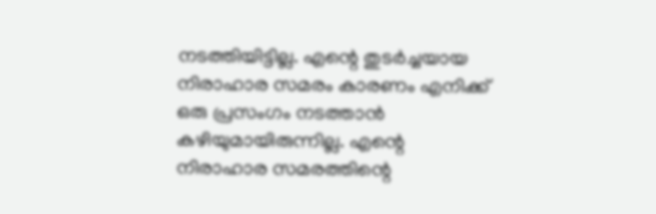നടത്തിയിട്ടില്ല. എന്റെ തുടര്‍ച്ചയായ നിരാഹാര സമരം കാരണം എനിക്ക് ഒരു പ്രസംഗം നടത്താന്‍ കഴിയുമായിരുന്നില്ല. എന്റെ നിരാഹാര സമരത്തിന്റെ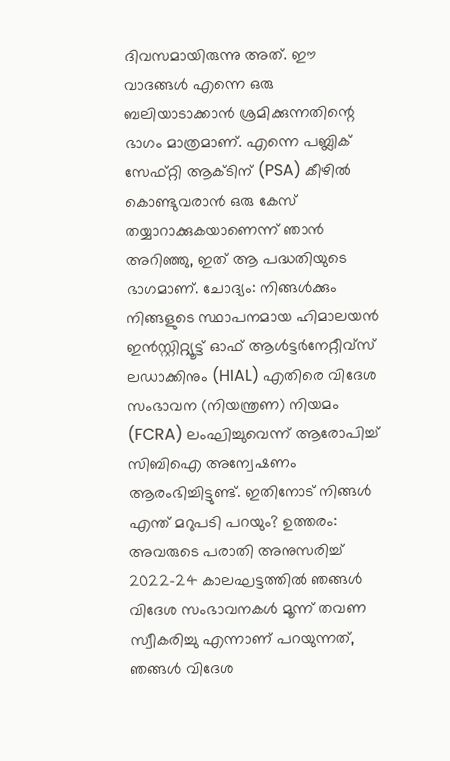ദിവസമായിരുന്നു അത്. ഈ വാദങ്ങള്‍ എന്നെ ഒരു ബലിയാടാക്കാന്‍ ശ്രമിക്കുന്നതിന്റെ ഭാഗം മാത്രമാണ്. എന്നെ പബ്ലിക് സേഫ്റ്റി ആക്ടിന് (PSA) കീഴില്‍ കൊണ്ടുവരാന്‍ ഒരു കേസ് തയ്യാറാക്കുകയാണെന്ന് ഞാന്‍ അറിഞ്ഞു, ഇത് ആ പദ്ധതിയുടെ ഭാഗമാണ്. ചോദ്യം: നിങ്ങള്‍ക്കും നിങ്ങളുടെ സ്ഥാപനമായ ഹിമാലയന്‍ ഇന്‍സ്റ്റിറ്റ്യൂട്ട് ഓഫ് ആള്‍ട്ടര്‍നേറ്റീവ്‌സ് ലഡാക്കിനും (HIAL) എതിരെ വിദേശ സംഭാവന (നിയന്ത്രണ) നിയമം (FCRA) ലംഘിച്ചുവെന്ന് ആരോപിച്ച് സിബിഐ അന്വേഷണം ആരംഭിച്ചിട്ടുണ്ട്. ഇതിനോട് നിങ്ങള്‍ എന്ത് മറുപടി പറയും? ഉത്തരം: അവരുടെ പരാതി അനുസരിച്ച് 2022-24 കാലഘട്ടത്തില്‍ ഞങ്ങള്‍ വിദേശ സംഭാവനകള്‍ മൂന്ന് തവണ സ്വീകരിച്ചു എന്നാണ് പറയുന്നത്, ഞങ്ങള്‍ വിദേശ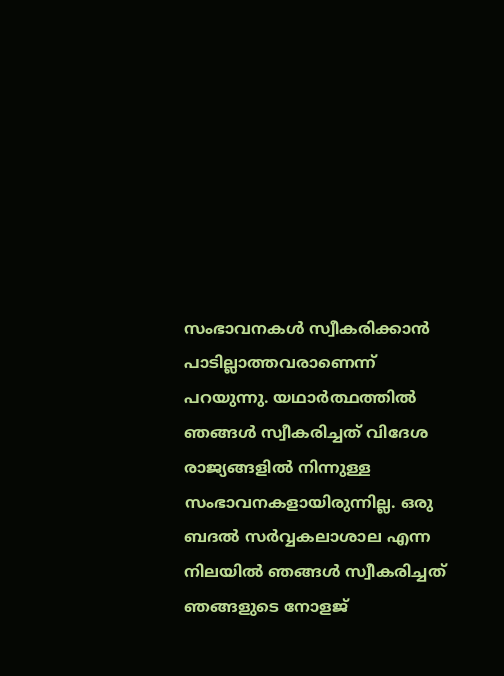സംഭാവനകള്‍ സ്വീകരിക്കാന്‍ പാടില്ലാത്തവരാണെന്ന് പറയുന്നു. യഥാര്‍ത്ഥത്തില്‍ ഞങ്ങള്‍ സ്വീകരിച്ചത് വിദേശ രാജ്യങ്ങളില്‍ നിന്നുള്ള സംഭാവനകളായിരുന്നില്ല. ഒരു ബദല്‍ സര്‍വ്വകലാശാല എന്ന നിലയില്‍ ഞങ്ങള്‍ സ്വീകരിച്ചത് ഞങ്ങളുടെ നോളജ്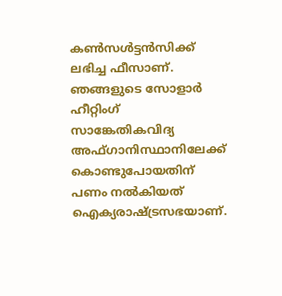കണ്‍സള്‍ട്ടന്‍സിക്ക് ലഭിച്ച ഫീസാണ്. ഞങ്ങളുടെ സോളാര്‍ ഹീറ്റിംഗ് സാങ്കേതികവിദ്യ അഫ്ഗാനിസ്ഥാനിലേക്ക് കൊണ്ടുപോയതിന് പണം നല്‍കിയത് ഐക്യരാഷ്ട്രസഭയാണ്.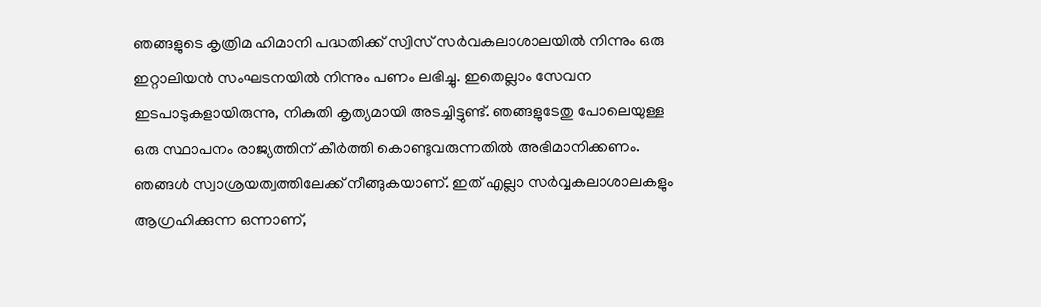ഞങ്ങളുടെ കൃത്രിമ ഹിമാനി പദ്ധതിക്ക് സ്വിസ് സര്‍വകലാശാലയില്‍ നിന്നും ഒരു ഇറ്റാലിയന്‍ സംഘടനയില്‍ നിന്നും പണം ലഭിച്ചു. ഇതെല്ലാം സേവന ഇടപാടുകളായിരുന്നു, നികുതി കൃത്യമായി അടച്ചിട്ടുണ്ട്. ഞങ്ങളുടേതു പോലെയുള്ള ഒരു സ്ഥാപനം രാജ്യത്തിന് കീര്‍ത്തി കൊണ്ടുവരുന്നതില്‍ അഭിമാനിക്കണം. ഞങ്ങള്‍ സ്വാശ്രയത്വത്തിലേക്ക് നീങ്ങുകയാണ്. ഇത് എല്ലാ സര്‍വ്വകലാശാലകളും ആഗ്രഹിക്കുന്ന ഒന്നാണ്,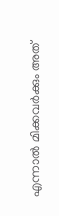എന്നാല്‍ മിക്കവര്‍ക്കും അത്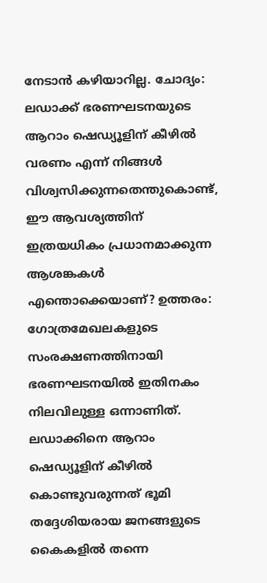നേടാന്‍ കഴിയാറില്ല. ചോദ്യം: ലഡാക്ക് ഭരണഘടനയുടെ ആറാം ഷെഡ്യൂളിന് കീഴില്‍ വരണം എന്ന് നിങ്ങള്‍ വിശ്വസിക്കുന്നതെന്തുകൊണ്ട്, ഈ ആവശ്യത്തിന് ഇത്രയധികം പ്രധാനമാക്കുന്ന ആശങ്കകള്‍ എന്തൊക്കെയാണ്? ഉത്തരം: ഗോത്രമേഖലകളുടെ സംരക്ഷണത്തിനായി ഭരണഘടനയില്‍ ഇതിനകം നിലവിലുള്ള ഒന്നാണിത്. ലഡാക്കിനെ ആറാം ഷെഡ്യൂളിന് കീഴില്‍ കൊണ്ടുവരുന്നത് ഭൂമി തദ്ദേശിയരായ ജനങ്ങളുടെ കൈകളില്‍ തന്നെ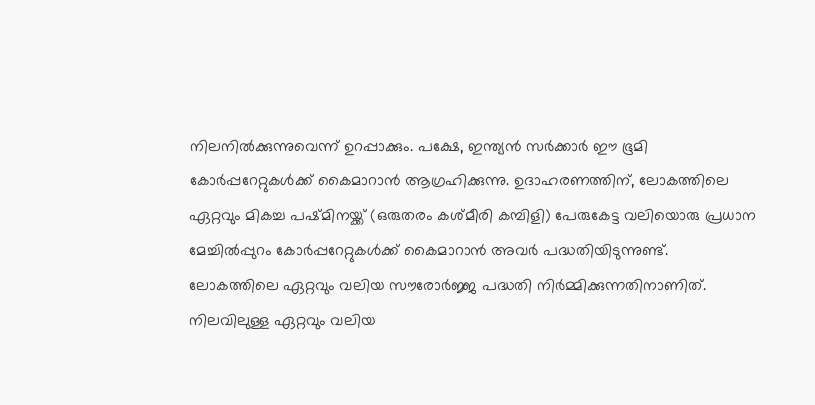നിലനില്‍ക്കുന്നുവെന്ന് ഉറപ്പാക്കും. പക്ഷേ, ഇന്ത്യന്‍ സര്‍ക്കാര്‍ ഈ ഭൂമി കോര്‍പ്പറേറ്റുകള്‍ക്ക് കൈമാറാന്‍ ആഗ്രഹിക്കുന്നു. ഉദാഹരണത്തിന്, ലോകത്തിലെ ഏറ്റവും മികച്ച പഷ്മിനയ്ക്ക് (ഒരുതരം കശ്മീരി കമ്പിളി) പേരുകേട്ട വലിയൊരു പ്രധാന മേച്ചില്‍പ്പുറം കോര്‍പ്പറേറ്റുകള്‍ക്ക് കൈമാറാന്‍ അവര്‍ പദ്ധതിയിടുന്നുണ്ട്. ലോകത്തിലെ ഏറ്റവും വലിയ സൗരോര്‍ജ്ജ പദ്ധതി നിര്‍മ്മിക്കുന്നതിനാണിത്. നിലവിലുള്ള ഏറ്റവും വലിയ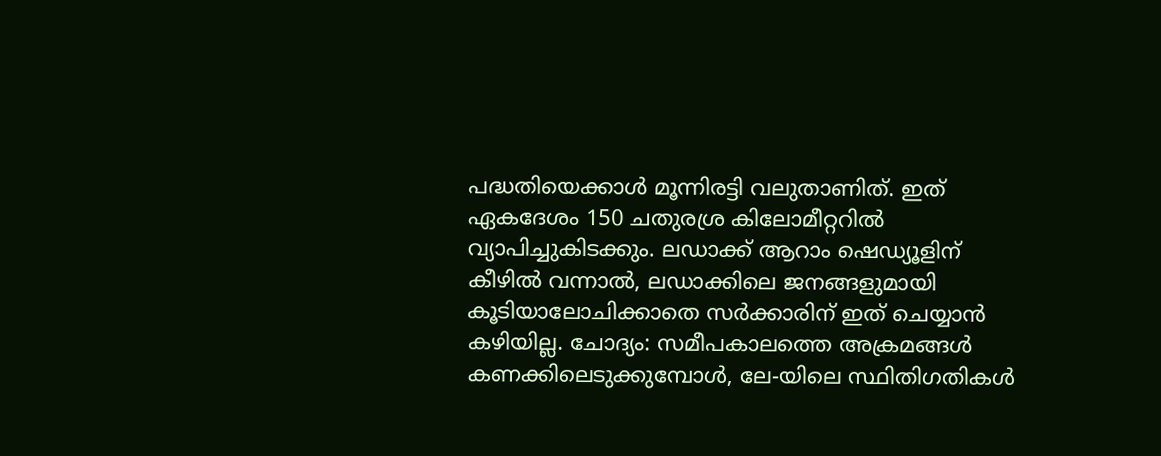പദ്ധതിയെക്കാള്‍ മൂന്നിരട്ടി വലുതാണിത്. ഇത് ഏകദേശം 150 ചതുരശ്ര കിലോമീറ്ററില്‍ വ്യാപിച്ചുകിടക്കും. ലഡാക്ക് ആറാം ഷെഡ്യൂളിന് കീഴില്‍ വന്നാല്‍, ലഡാക്കിലെ ജനങ്ങളുമായി കൂടിയാലോചിക്കാതെ സര്‍ക്കാരിന് ഇത് ചെയ്യാന്‍ കഴിയില്ല. ചോദ്യം: സമീപകാലത്തെ അക്രമങ്ങള്‍ കണക്കിലെടുക്കുമ്പോള്‍, ലേ-യിലെ സ്ഥിതിഗതികള്‍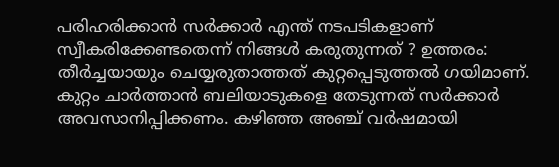പരിഹരിക്കാന്‍ സര്‍ക്കാര്‍ എന്ത് നടപടികളാണ് സ്വീകരിക്കേണ്ടതെന്ന് നിങ്ങള്‍ കരുതുന്നത് ? ഉത്തരം: തീര്‍ച്ചയായും ചെയ്യരുതാത്തത് കുറ്റപ്പെടുത്തല്‍ ഗയിമാണ്. കുറ്റം ചാര്‍ത്താന്‍ ബലിയാടുകളെ തേടുന്നത് സര്‍ക്കാര്‍ അവസാനിപ്പിക്കണം. കഴിഞ്ഞ അഞ്ച് വര്‍ഷമായി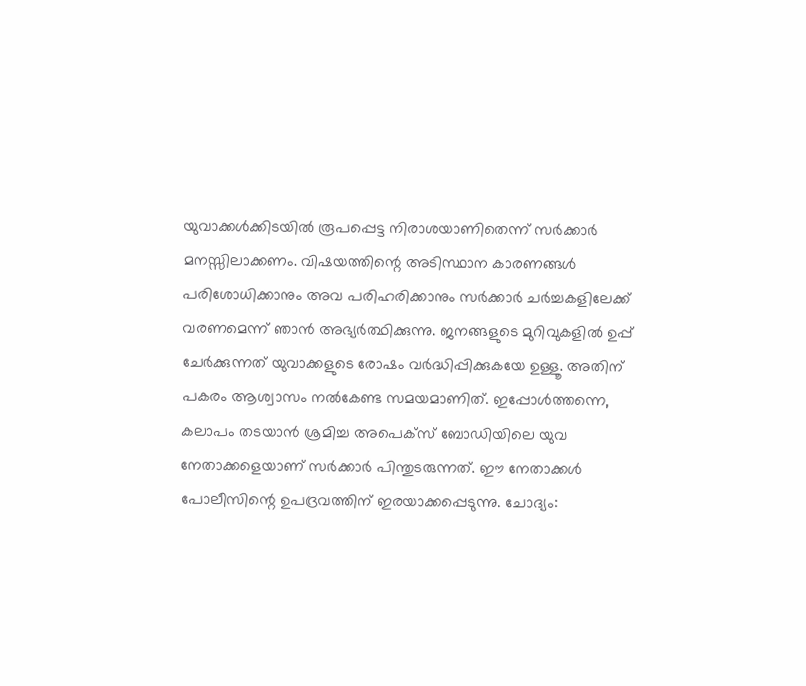യുവാക്കള്‍ക്കിടയില്‍ രൂപപ്പെട്ട നിരാശയാണിതെന്ന് സര്‍ക്കാര്‍ മനസ്സിലാക്കണം. വിഷയത്തിന്റെ അടിസ്ഥാന കാരണങ്ങള്‍ പരിശോധിക്കാനും അവ പരിഹരിക്കാനും സര്‍ക്കാര്‍ ചര്‍ച്ചകളിലേക്ക് വരണമെന്ന് ഞാന്‍ അഭ്യര്‍ത്ഥിക്കുന്നു. ജനങ്ങളുടെ മുറിവുകളില്‍ ഉപ്പ് ചേര്‍ക്കുന്നത് യുവാക്കളുടെ രോഷം വര്‍ദ്ധിപ്പിക്കുകയേ ഉള്ളൂ. അതിന് പകരം ആശ്വാസം നല്‍കേണ്ട സമയമാണിത്. ഇപ്പോള്‍ത്തന്നെ, കലാപം തടയാന്‍ ശ്രമിച്ച അപെക്‌സ് ബോഡിയിലെ യുവ നേതാക്കളെയാണ് സര്‍ക്കാര്‍ പിന്തുടരുന്നത്. ഈ നേതാക്കള്‍ പോലീസിന്റെ ഉപദ്രവത്തിന് ഇരയാക്കപ്പെടുന്നു. ചോദ്യം: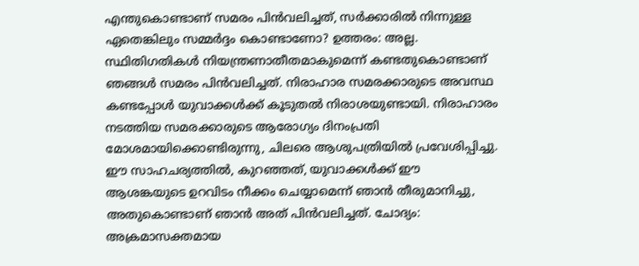എന്തുകൊണ്ടാണ് സമരം പിന്‍വലിച്ചത്, സര്‍ക്കാരില്‍ നിന്നുള്ള ഏതെങ്കിലും സമ്മര്‍ദ്ദം കൊണ്ടാണോ? ഉത്തരം: അല്ല. സ്ഥിതിഗതികള്‍ നിയന്ത്രണാതീതമാകുമെന്ന് കണ്ടതുകൊണ്ടാണ് ഞങ്ങള്‍ സമരം പിന്‍വലിച്ചത്. നിരാഹാര സമരക്കാരുടെ അവസ്ഥ കണ്ടപ്പോള്‍ യുവാക്കള്‍ക്ക് കൂടുതല്‍ നിരാശയുണ്ടായി. നിരാഹാരം നടത്തിയ സമരക്കാരുടെ ആരോഗ്യം ദിനംപ്രതി മോശമായിക്കൊണ്ടിരുന്നു, ചിലരെ ആശുപത്രിയില്‍ പ്രവേശിപ്പിച്ചു. ഈ സാഹചര്യത്തില്‍, കുറഞ്ഞത്, യുവാക്കള്‍ക്ക് ഈ ആശങ്കയുടെ ഉറവിടം നീക്കം ചെയ്യാമെന്ന് ഞാന്‍ തീരുമാനിച്ചു, അതുകൊണ്ടാണ് ഞാന്‍ അത് പിന്‍വലിച്ചത്. ചോദ്യം: അക്രമാസക്തമായ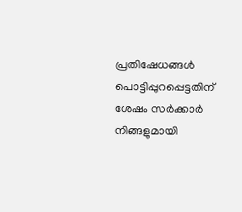പ്രതിഷേധങ്ങള്‍ പൊട്ടിപ്പുറപ്പെട്ടതിന് ശേഷം സര്‍ക്കാര്‍ നിങ്ങളുമായി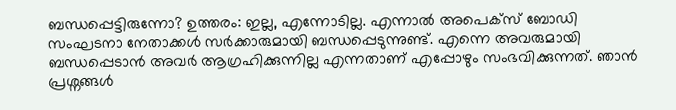ബന്ധപ്പെട്ടിരുന്നോ? ഉത്തരം: ഇല്ല, എന്നോടില്ല. എന്നാല്‍ അപെക്‌സ് ബോഡി സംഘടനാ നേതാക്കള്‍ സര്‍ക്കാരുമായി ബന്ധപ്പെടുന്നുണ്ട്. എന്നെ അവരുമായി ബന്ധപ്പെടാന്‍ അവര്‍ ആഗ്രഹിക്കുന്നില്ല എന്നതാണ് എപ്പോഴും സംഭവിക്കുന്നത്. ഞാന്‍ പ്രശ്നങ്ങള്‍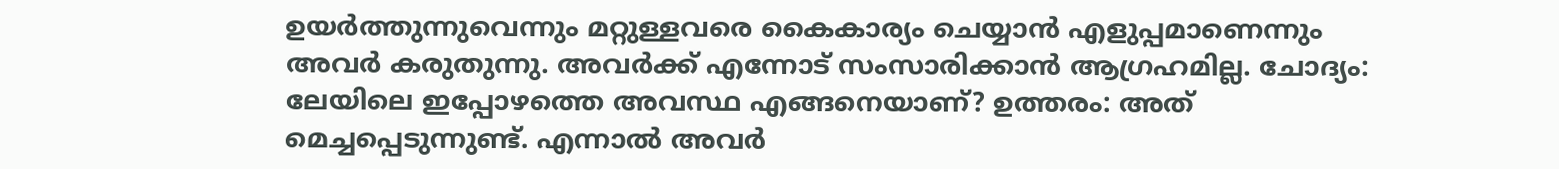ഉയര്‍ത്തുന്നുവെന്നും മറ്റുള്ളവരെ കൈകാര്യം ചെയ്യാന്‍ എളുപ്പമാണെന്നും അവര്‍ കരുതുന്നു. അവര്‍ക്ക് എന്നോട് സംസാരിക്കാന്‍ ആഗ്രഹമില്ല. ചോദ്യം: ലേയിലെ ഇപ്പോഴത്തെ അവസ്ഥ എങ്ങനെയാണ്? ഉത്തരം: അത് മെച്ചപ്പെടുന്നുണ്ട്. എന്നാല്‍ അവര്‍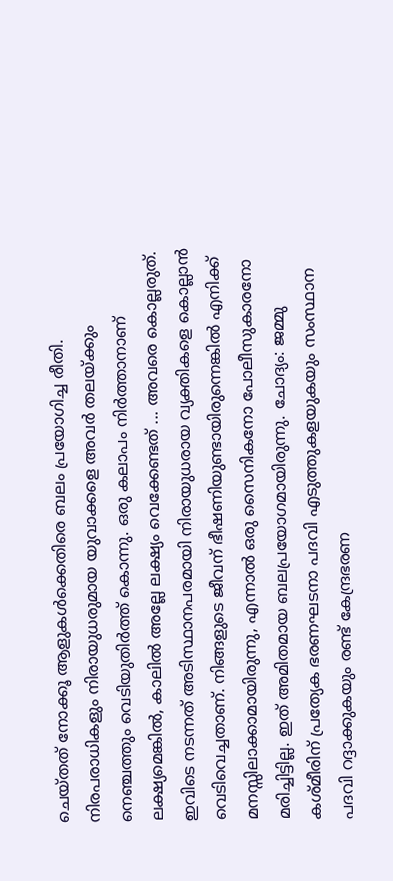ചെയ്തത് നോക്കൂ ആളുകള്‍ക്കെതിരെ ബലം പ്രയോഗിച്ച രീതി. നിരപരാധികളും നിരായുധരുമായ യുവാക്കളെ അവര്‍ തലയ്ക്കും നെഞ്ചത്തും വെടിയുതിര്‍ത്ത് കൊന്നു. ഒരു കലാപം നിര്‍ത്താനാണ് ലക്ഷ്യമെങ്കില്‍, കാലില്‍ അല്ലേ ലക്ഷ്യം വെക്കേണ്ടത് ... അവരെ കൊല്ലരുത്. ഇവിടെ നടന്നത് അടിസ്ഥാനപരമായി നിരായുധരായ വ്യക്തികളെ കൊല്ലാന്‍ വെടിവെച്ചതാണ്. നിങ്ങളുടെ ജീവന് ഭീഷണിയുണ്ടായിരുന്നെങ്കില്‍ എനിക്ക് മനസ്സിലാക്കാമായിരുന്നു, എന്നാല്‍ ഒരു സൈനികനോ പോലീസുകാരനോ മരിച്ചിട്ടില്ല. ഇത് അമിതമായ ബലപ്രയോഗമായിരുന്നു. ചോദ്യം: ജമ്മു കശ്മീരിന് പ്രത്യേക ഭരണഘടനാ പദവി എടുത്തുകളയുകയും സംസ്ഥാന പദവി റദ്ദാക്കുകയും രണ്ട് കേന്ദ്രഭരണ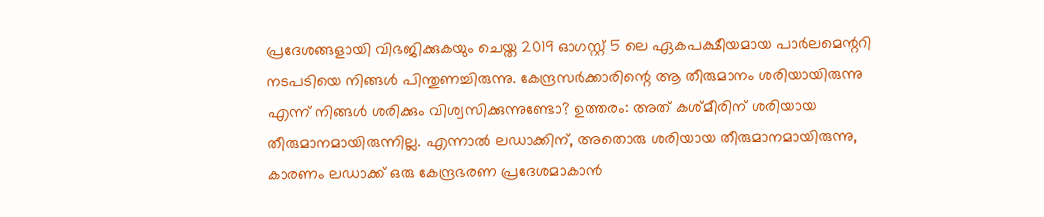പ്രദേശങ്ങളായി വിഭജിക്കുകയും ചെയ്ത 2019 ഓഗസ്റ്റ് 5 ലെ ഏകപക്ഷീയമായ പാര്‍ലമെന്ററി നടപടിയെ നിങ്ങള്‍ പിന്തുണച്ചിരുന്നു. കേന്ദ്രസര്‍ക്കാരിന്റെ ആ തീരുമാനം ശരിയായിരുന്നു എന്ന് നിങ്ങള്‍ ശരിക്കും വിശ്വസിക്കുന്നുണ്ടോ? ഉത്തരം: അത് കശ്മീരിന് ശരിയായ തീരുമാനമായിരുന്നില്ല. എന്നാല്‍ ലഡാക്കിന്, അതൊരു ശരിയായ തീരുമാനമായിരുന്നു, കാരണം ലഡാക്ക് ഒരു കേന്ദ്രഭരണ പ്രദേശമാകാന്‍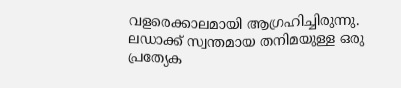വളരെക്കാലമായി ആഗ്രഹിച്ചിരുന്നു. ലഡാക്ക് സ്വന്തമായ തനിമയുള്ള ഒരു പ്രത്യേക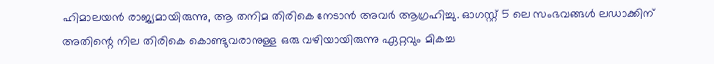ഹിമാലയന്‍ രാജ്യമായിരുന്നു, ആ തനിമ തിരികെ നേടാന്‍ അവര്‍ ആഗ്രഹിച്ചു. ഓഗസ്റ്റ് 5 ലെ സംഭവങ്ങള്‍ ലഡാക്കിന് അതിന്റെ നില തിരികെ കൊണ്ടുവരാനുള്ള ഒരു വഴിയായിരുന്നു ഏറ്റവും മികച്ച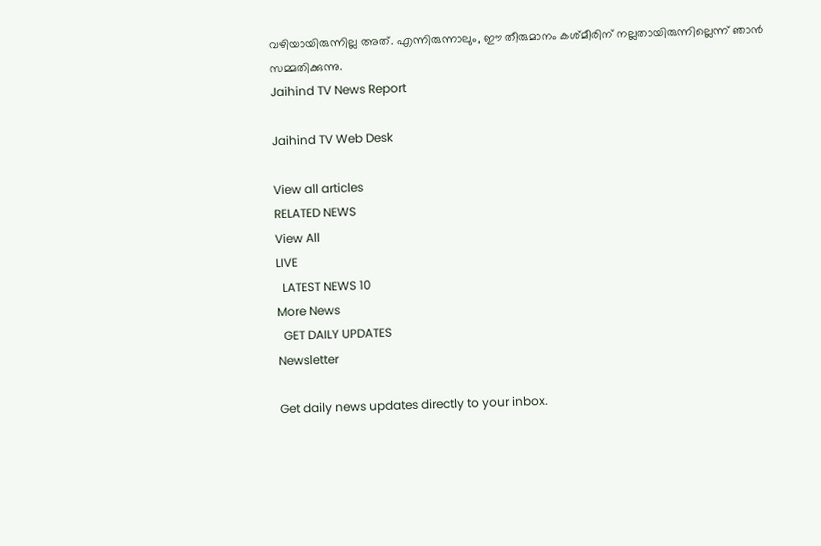വഴിയായിരുന്നില്ല അത്. എന്നിരുന്നാലും, ഈ തീരുമാനം കശ്മീരിന് നല്ലതായിരുന്നില്ലെന്ന് ഞാന്‍ സമ്മതിക്കുന്നു.
Jaihind TV News Report

Jaihind TV Web Desk

View all articles
RELATED NEWS
View All
LIVE
  LATEST NEWS 10
More News
  GET DAILY UPDATES
Newsletter

Get daily news updates directly to your inbox.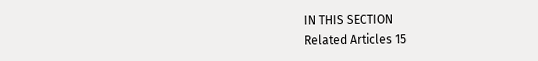IN THIS SECTION
Related Articles 15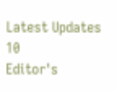Latest Updates 10
Editor's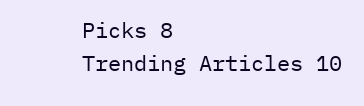Picks 8
Trending Articles 10